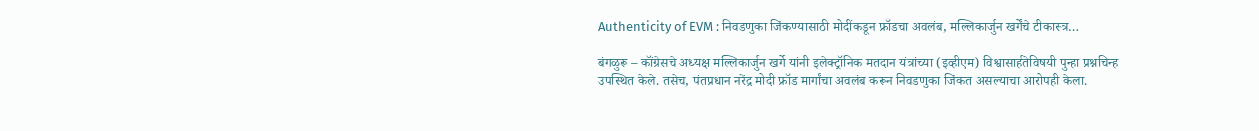Authenticity of EVM : निवडणुका जिंकण्यासाठी मोदींकडून फ्रॉडचा अवलंब, मल्लिकार्जुन खर्गेंचे टीकास्त्र…

बंगळुरू – कॉंग्रेसचे अध्यक्ष मल्लिकार्जुन खर्गे यांनी इलेक्ट्रॉनिक मतदान यंत्रांच्या (इव्हीएम) विश्वासार्हतेविषयी पुन्हा प्रश्नचिन्ह उपस्थित केले. तसेच, पंतप्रधान नरेंद्र मोदी फ्रॉड मार्गांचा अवलंब करून निवडणुका जिंकत असल्याचा आरोपही केला.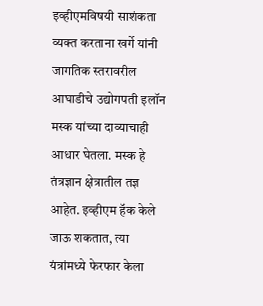इव्हीएमविषयी साशंकता व्यक्त करताना खर्गे यांनी जागतिक स्तरावरील आघाडीचे उद्योगपती इलॉन मस्क यांच्या दाव्याचाही आधार घेतला. मस्क हे तंत्रज्ञान क्षेत्रातील तज्ञ आहेत. इव्हीएम हॅक केले जाऊ शकतात, त्या यंत्रांमध्ये फेरफार केला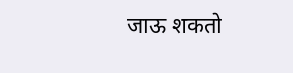जाऊ शकतो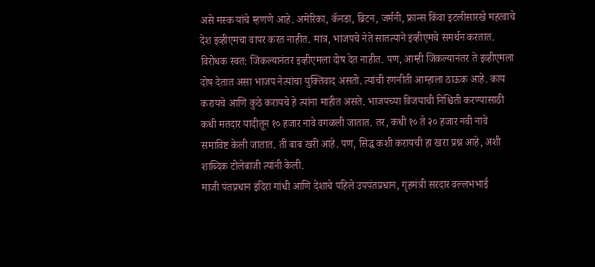असे मस्क यांचे म्हणणे आहे. अमेरिका, कॅनडा, ब्रिटन, जर्मनी, फ्रान्स किंवा इटलीसारखे महत्वाचे देश इव्हीएमचा वापर करत नाहीत. मात्र, भाजपचे नेते सातत्याने इव्हीएमचे समर्थन करतात.
विरोधक स्वत: जिंकल्यानंतर इव्हीएमला दोष देत नाहीत. पण, आम्ही जिंकल्यानंतर ते इव्हीएमला दोष देतात असा भाजप नेत्यांचा युक्तिवाद असतो. त्यांची रणनीती आम्हाला ठाऊक आहे. काय करायचे आणि कुठे करायचे हे त्यांना माहीत असते. भाजपच्या विजयाची निश्चिती करण्यासाठी कधी मतदार यादीतून १० हजार नावे वगळली जातात. तर, कधी १० ते २० हजार नवी नावे समाविष्ट केली जातात. ती बाब खरी आहे. पण, सिद्ध कशी करायची हा खरा प्रश्न आहे, अशी शाब्दिक टोलेबाजी त्यांनी केली.
माजी पंतप्रधान इंदिरा गांधी आणि देशाचे पहिले उपपंतप्रधान, गृहमंत्री सरदार वल्लभभाई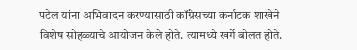पटेल यांना अभिवादन करण्यासाठी कॉंग्रेसच्या कर्नाटक शाखेने विशेष सोहळ्याचे आयोजन केले होते. त्यामध्ये खर्गे बोलत होते.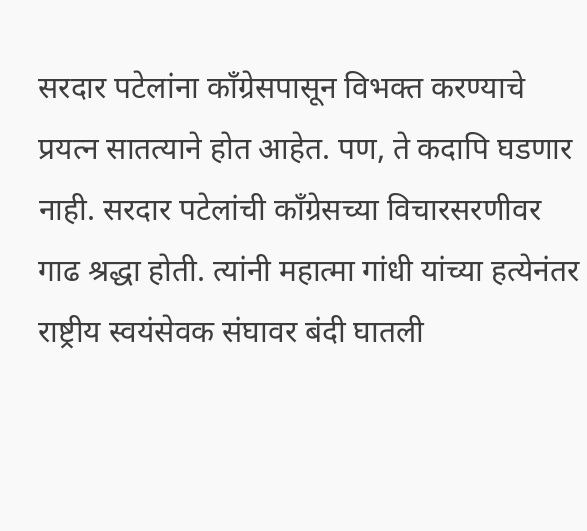सरदार पटेलांना कॉंग्रेसपासून विभक्त करण्याचे प्रयत्न सातत्याने होत आहेत. पण, ते कदापि घडणार नाही. सरदार पटेलांची कॉंग्रेसच्या विचारसरणीवर गाढ श्रद्धा होती. त्यांनी महात्मा गांधी यांच्या हत्येनंतर राष्ट्रीय स्वयंसेवक संघावर बंदी घातली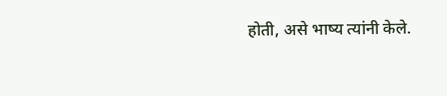होती, असे भाष्य त्यांनी केले.